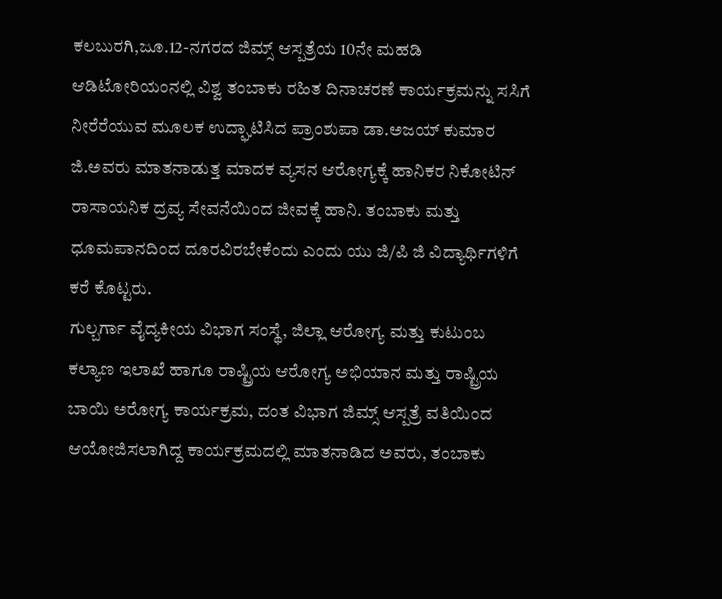ಕಲಬುರಗಿ,ಜೂ.12-ನಗರದ ಜಿಮ್ಸ್ ಆಸ್ಪತ್ರೆಯ 10ನೇ ಮಹಡಿ ಆಡಿಟೋರಿಯಂನಲ್ಲಿ ವಿಶ್ವ ತಂಬಾಕು ರಹಿತ ದಿನಾಚರಣೆ ಕಾರ್ಯಕ್ರಮನ್ನು ಸಸಿಗೆ ನೀರೆರೆಯುವ ಮೂಲಕ ಉದ್ಘಾಟಿಸಿದ ಪ್ರಾಂಶುಪಾ ಡಾ.ಅಜಯ್ ಕುಮಾರ ಜಿ.ಅವರು ಮಾತನಾಡುತ್ತ ಮಾದಕ ವ್ಯಸನ ಆರೋಗ್ಯಕ್ಕೆ ಹಾನಿಕರ ನಿಕೋಟಿನ್ ರಾಸಾಯನಿಕ ದ್ರವ್ಯ ಸೇವನೆಯಿಂದ ಜೀವಕ್ಕೆ ಹಾನಿ. ತಂಬಾಕು ಮತ್ತು ಧೂಮಪಾನದಿಂದ ದೂರವಿರಬೇಕೆಂದು ಎಂದು ಯು ಜಿ/ಪಿ ಜಿ ವಿದ್ಯಾರ್ಥಿಗಳಿಗೆ ಕರೆ ಕೊಟ್ಟರು.
ಗುಲ್ಬರ್ಗಾ ವೈದ್ಯಕೀಯ ವಿಭಾಗ ಸಂಸ್ಥೆ, ಜಿಲ್ಲಾ ಆರೋಗ್ಯ ಮತ್ತು ಕುಟುಂಬ ಕಲ್ಯಾಣ ಇಲಾಖೆ ಹಾಗೂ ರಾಷ್ಟ್ರಿಯ ಆರೋಗ್ಯ ಅಭಿಯಾನ ಮತ್ತು ರಾಷ್ಟ್ರಿಯ ಬಾಯಿ ಅರೋಗ್ಯ ಕಾರ್ಯಕ್ರಮ, ದಂತ ವಿಭಾಗ ಜಿಮ್ಸ್ ಆಸ್ಪತ್ರೆ ವತಿಯಿಂದ ಆಯೋಜಿಸಲಾಗಿದ್ದ ಕಾರ್ಯಕ್ರಮದಲ್ಲಿ ಮಾತನಾಡಿದ ಅವರು, ತಂಬಾಕು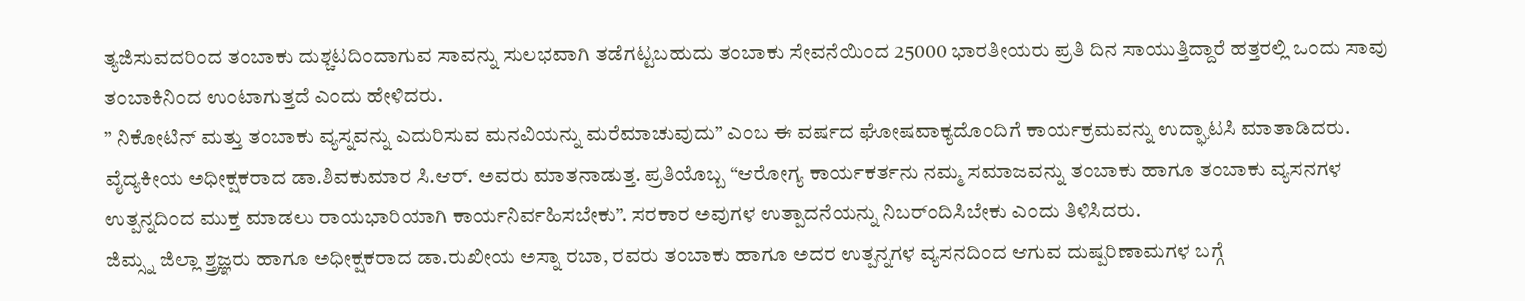ತ್ಯಜಿಸುವದರಿಂದ ತಂಬಾಕು ದುಶ್ಚಟದಿಂದಾಗುವ ಸಾವನ್ನು ಸುಲಭವಾಗಿ ತಡೆಗಟ್ಟಬಹುದು ತಂಬಾಕು ಸೇವನೆಯಿಂದ 25000 ಭಾರತೀಯರು ಪ್ರತಿ ದಿನ ಸಾಯುತ್ತಿದ್ದಾರೆ ಹತ್ತರಲ್ಲಿ ಒಂದು ಸಾವು ತಂಬಾಕಿನಿಂದ ಉಂಟಾಗುತ್ತದೆ ಎಂದು ಹೇಳಿದರು.
” ನಿಕೋಟಿನ್ ಮತ್ತು ತಂಬಾಕು ವ್ಯಸ್ನವನ್ನು ಎದುರಿಸುವ ಮನವಿಯನ್ನು ಮರೆಮಾಚುವುದು” ಎಂಬ ಈ ವರ್ಷದ ಘೋಷವಾಕ್ಯದೊಂದಿಗೆ ಕಾರ್ಯಕ್ರಮವನ್ನು ಉದ್ಘಾಟಸಿ ಮಾತಾಡಿದರು.
ವೈದ್ಯಕೀಯ ಅಧೀಕ್ಷಕರಾದ ಡಾ.ಶಿವಕುಮಾರ ಸಿ.ಆರ್. ಅವರು ಮಾತನಾಡುತ್ತ. ಪ್ರತಿಯೊಬ್ಬ “ಆರೋಗ್ಯ ಕಾರ್ಯಕರ್ತನು ನಮ್ಮ ಸಮಾಜವನ್ನು ತಂಬಾಕು ಹಾಗೂ ತಂಬಾಕು ವ್ಯಸನಗಳ ಉತ್ಪನ್ನದಿಂದ ಮುಕ್ತ ಮಾಡಲು ರಾಯಭಾರಿಯಾಗಿ ಕಾರ್ಯನಿರ್ವಹಿಸಬೇಕು”. ಸರಕಾರ ಅವುಗಳ ಉತ್ಪಾದನೆಯನ್ನು ನಿಬರ್ಂದಿಸಿಬೇಕು ಎಂದು ತಿಳಿಸಿದರು.
ಜಿಮ್ಸ್ನ ಜಿಲ್ಲಾ ಶ್ತ್ರಜ್ಞರು ಹಾಗೂ ಅಧೀಕ್ಷಕರಾದ ಡಾ.ರುಖೀಯ ಅಸ್ನಾ ರಬಾ, ರವರು ತಂಬಾಕು ಹಾಗೂ ಅದರ ಉತ್ಪನ್ನಗಳ ವ್ಯಸನದಿಂದ ಆಗುವ ದುಷ್ಪರಿಣಾಮಗಳ ಬಗ್ಗೆ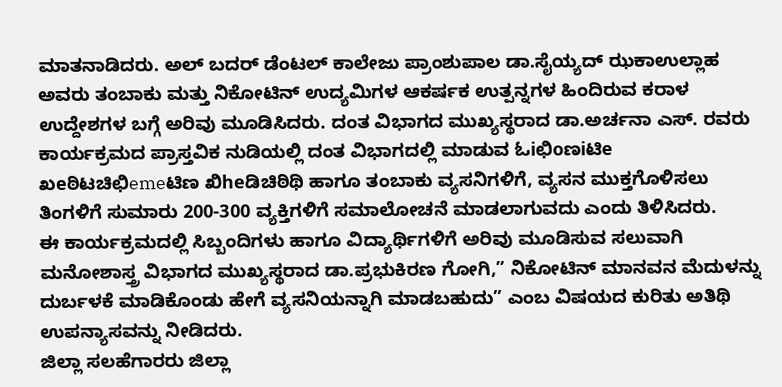ಮಾತನಾಡಿದರು. ಅಲ್ ಬದರ್ ಡೆಂಟಲ್ ಕಾಲೇಜು ಪ್ರಾಂಶುಪಾಲ ಡಾ.ಸೈಯ್ಯದ್ ಝಕಾಉಲ್ಲಾಹ ಅವರು ತಂಬಾಕು ಮತ್ತು ನಿಕೋಟಿನ್ ಉದ್ಯಮಿಗಳ ಆಕರ್ಷಕ ಉತ್ಪನ್ನಗಳ ಹಿಂದಿರುವ ಕರಾಳ ಉದ್ದೇಶಗಳ ಬಗ್ಗೆ ಅರಿವು ಮೂಡಿಸಿದರು. ದಂತ ವಿಭಾಗದ ಮುಖ್ಯಸ್ಥರಾದ ಡಾ.ಅರ್ಚನಾ ಎಸ್. ರವರು ಕಾರ್ಯಕ್ರಮದ ಪ್ರಾಸ್ತವಿಕ ನುಡಿಯಲ್ಲಿ ದಂತ ವಿಭಾಗದಲ್ಲಿ ಮಾಡುವ ಓiಛಿoಣiಟಿe ಖeಠಿಟಚಿಛಿemeಟಿಣ ಖಿheಡಿಚಿಠಿಥಿ ಹಾಗೂ ತಂಬಾಕು ವ್ಯಸನಿಗಳಿಗೆ, ವ್ಯಸನ ಮುಕ್ತಗೊಳಿಸಲು ತಿಂಗಳಿಗೆ ಸುಮಾರು 200-300 ವ್ಯಕ್ತಿಗಳಿಗೆ ಸಮಾಲೋಚನೆ ಮಾಡಲಾಗುವದು ಎಂದು ತಿಳಿಸಿದರು.
ಈ ಕಾರ್ಯಕ್ರಮದಲ್ಲಿ ಸಿಬ್ಬಂದಿಗಳು ಹಾಗೂ ವಿದ್ಯಾರ್ಥಿಗಳಿಗೆ ಅರಿವು ಮೂಡಿಸುವ ಸಲುವಾಗಿ ಮನೋಶಾಸ್ತ್ರ ವಿಭಾಗದ ಮುಖ್ಯಸ್ಥರಾದ ಡಾ.ಪ್ರಭುಕಿರಣ ಗೋಗಿ,” ನಿಕೋಟಿನ್ ಮಾನವನ ಮೆದುಳನ್ನು ದುರ್ಬಳಕೆ ಮಾಡಿಕೊಂಡು ಹೇಗೆ ವ್ಯಸನಿಯನ್ನಾಗಿ ಮಾಡಬಹುದು” ಎಂಬ ವಿಷಯದ ಕುರಿತು ಅತಿಥಿ ಉಪನ್ಯಾಸವನ್ನು ನೀಡಿದರು.
ಜಿಲ್ಲಾ ಸಲಹೆಗಾರರು ಜಿಲ್ಲಾ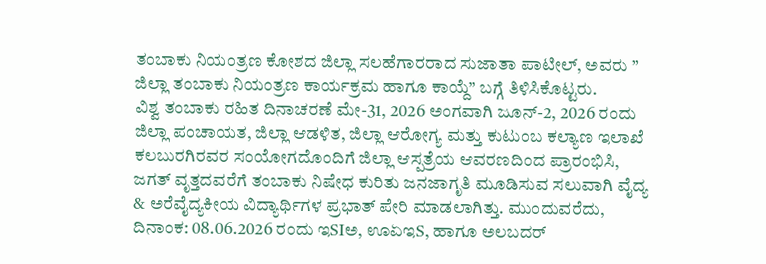ತಂಬಾಕು ನಿಯಂತ್ರಣ ಕೋಶದ ಜಿಲ್ಲಾ ಸಲಹೆಗಾರರಾದ ಸುಜಾತಾ ಪಾಟೀಲ್, ಅವರು ” ಜಿಲ್ಲಾ ತಂಬಾಕು ನಿಯಂತ್ರಣ ಕಾರ್ಯಕ್ರಮ ಹಾಗೂ ಕಾಯ್ದೆ” ಬಗ್ಗೆ ತಿಳಿಸಿಕೊಟ್ಟರು.
ವಿಶ್ವ ತಂಬಾಕು ರಹಿತ ದಿನಾಚರಣೆ ಮೇ-31, 2026 ಅಂಗವಾಗಿ ಜೂನ್-2, 2026 ರಂದು ಜಿಲ್ಲಾ ಪಂಚಾಯತ, ಜಿಲ್ಲಾ ಆಡಳಿತ, ಜಿಲ್ಲಾ ಆರೋಗ್ಯ ಮತ್ತು ಕುಟುಂಬ ಕಲ್ಯಾಣ ಇಲಾಖೆ ಕಲಬುರಗಿರವರ ಸಂಯೋಗದೊಂದಿಗೆ ಜಿಲ್ಲಾ ಆಸ್ಪತ್ರೆಯ ಆವರಣದಿಂದ ಪ್ರಾರಂಭಿಸಿ, ಜಗತ್ ವೃತ್ತದವರೆಗೆ ತಂಬಾಕು ನಿಷೇಧ ಕುರಿತು ಜನಜಾಗೃತಿ ಮೂಡಿಸುವ ಸಲುವಾಗಿ ವೈದ್ಯ & ಅರೆವೈದ್ಯಕೀಯ ವಿದ್ಯಾರ್ಥಿಗಳ ಪ್ರಭಾತ್ ಪೇರಿ ಮಾಡಲಾಗಿತ್ತು. ಮುಂದುವರೆದು, ದಿನಾಂಕ: 08.06.2026 ರಂದು ಇSIಅ, ಊಏಇS, ಹಾಗೂ ಅಲಬದರ್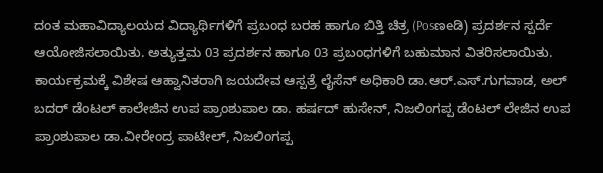ದಂತ ಮಹಾವಿದ್ಯಾಲಯದ ವಿದ್ಯಾರ್ಥಿಗಳಿಗೆ ಪ್ರಬಂಧ ಬರಹ ಹಾಗೂ ಬಿತ್ತಿ ಚಿತ್ರ (Posಣeಡಿ) ಪ್ರದರ್ಶನ ಸ್ಪರ್ದೆ ಆಯೋಜಿಸಲಾಯಿತು. ಅತ್ಯುತ್ತಮ 03 ಪ್ರದರ್ಶನ ಹಾಗೂ 03 ಪ್ರಬಂಧಗಳಿಗೆ ಬಹುಮಾನ ವಿತರಿಸಲಾಯಿತು.
ಕಾರ್ಯಕ್ರಮಕ್ಕೆ ವಿಶೇಷ ಆಹ್ವಾನಿತರಾಗಿ ಜಯದೇವ ಆಸ್ಪತ್ರೆ ಲೈಸೆನ್ ಅಧಿಕಾರಿ ಡಾ.ಆರ್.ಎಸ್.ಗುಗವಾಡ, ಅಲ್ ಬದರ್ ಡೆಂಟಲ್ ಕಾಲೇಜಿನ ಉಪ ಪ್ರಾಂಶುಪಾಲ ಡಾ. ಹರ್ಷದ್ ಹುಸೇನ್, ನಿಜಲಿಂಗಪ್ಪ ಡೆಂಟಲ್ ಲೇಜಿನ ಉಪ ಪ್ರಾಂಶುಪಾಲ ಡಾ.ವೀರೇಂದ್ರ ಪಾಟೀಲ್, ನಿಜಲಿಂಗಪ್ಪ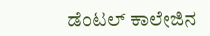ಡೆಂಟಲ್ ಕಾಲೇಜಿನ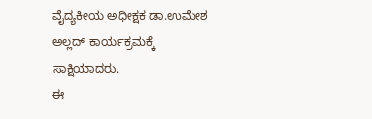ವೈದ್ಯಕೀಯ ಅಧೀಕ್ಷಕ ಡಾ.ಉಮೇಶ ಅಲ್ಲದ್ ಕಾರ್ಯಕ್ರಮಕ್ಕೆ ಸಾಕ್ಷಿಯಾದರು.
ಈ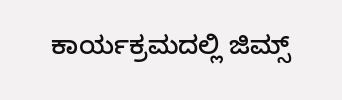ಕಾರ್ಯಕ್ರಮದಲ್ಲಿ ಜಿಮ್ಸ್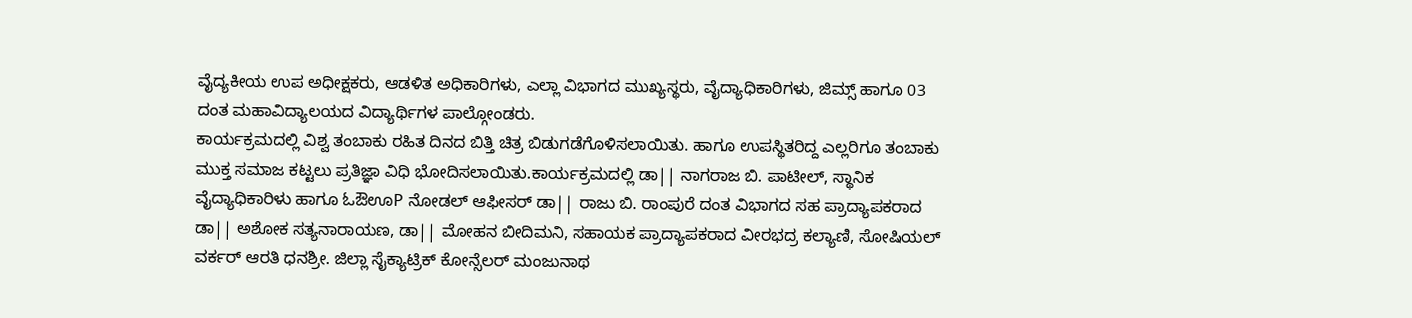ವೈದ್ಯಕೀಯ ಉಪ ಅಧೀಕ್ಷಕರು, ಆಡಳಿತ ಅಧಿಕಾರಿಗಳು, ಎಲ್ಲಾ ವಿಭಾಗದ ಮುಖ್ಯಸ್ಥರು, ವೈದ್ಯಾಧಿಕಾರಿಗಳು, ಜಿಮ್ಸ್ ಹಾಗೂ 03 ದಂತ ಮಹಾವಿದ್ಯಾಲಯದ ವಿದ್ಯಾರ್ಥಿಗಳ ಪಾಲ್ಗೋಂಡರು.
ಕಾರ್ಯಕ್ರಮದಲ್ಲಿ ವಿಶ್ವ ತಂಬಾಕು ರಹಿತ ದಿನದ ಬಿತ್ತಿ ಚಿತ್ರ ಬಿಡುಗಡೆಗೊಳಿಸಲಾಯಿತು. ಹಾಗೂ ಉಪಸ್ಥಿತರಿದ್ದ ಎಲ್ಲರಿಗೂ ತಂಬಾಕು ಮುಕ್ತ ಸಮಾಜ ಕಟ್ಟಲು ಪ್ರತಿಜ್ಞಾ ವಿಧಿ ಭೋದಿಸಲಾಯಿತು.ಕಾರ್ಯಕ್ರಮದಲ್ಲಿ ಡಾ|| ನಾಗರಾಜ ಬಿ. ಪಾಟೀಲ್, ಸ್ಥಾನಿಕ ವೈದ್ಯಾಧಿಕಾರಿಳು ಹಾಗೂ ಓಔಊP ನೋಡಲ್ ಆಫೀಸರ್ ಡಾ|| ರಾಜು ಬಿ. ರಾಂಪುರೆ ದಂತ ವಿಭಾಗದ ಸಹ ಪ್ರಾದ್ಯಾಪಕರಾದ ಡಾ|| ಅಶೋಕ ಸತ್ಯನಾರಾಯಣ, ಡಾ|| ಮೋಹನ ಬೀದಿಮನಿ, ಸಹಾಯಕ ಪ್ರಾದ್ಯಾಪಕರಾದ ವೀರಭದ್ರ ಕಲ್ಯಾಣಿ, ಸೋಷಿಯಲ್ ವರ್ಕರ್ ಆರತಿ ಧನಶ್ರೀ. ಜಿಲ್ಲಾ ಸೈಕ್ಯಾಟ್ರಿಕ್ ಕೋನ್ಸೆಲರ್ ಮಂಜುನಾಥ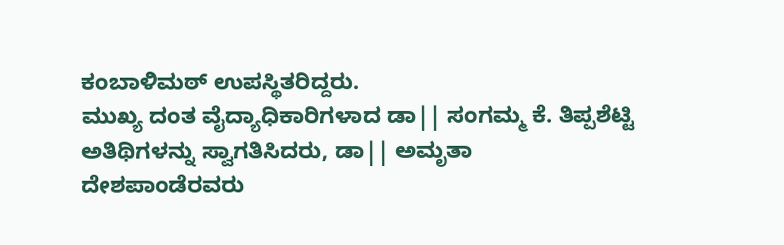ಕಂಬಾಳಿಮಠ್ ಉಪಸ್ಥಿತರಿದ್ದರು.
ಮುಖ್ಯ ದಂತ ವೈದ್ಯಾಧಿಕಾರಿಗಳಾದ ಡಾ|| ಸಂಗಮ್ಮ ಕೆ. ತಿಪ್ಪಶೆಟ್ಟಿ ಅತಿಥಿಗಳನ್ನು ಸ್ವಾಗತಿಸಿದರು, ಡಾ|| ಅಮೃತಾ ದೇಶಪಾಂಡೆರವರು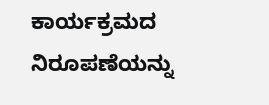ಕಾರ್ಯಕ್ರಮದ ನಿರೂಪಣೆಯನ್ನು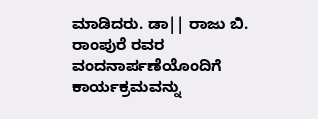ಮಾಡಿದರು. ಡಾ|| ರಾಜು ಬಿ. ರಾಂಪುರೆ ರವರ ವಂದನಾರ್ಪಣೆಯೊಂದಿಗೆ ಕಾರ್ಯಕ್ರಮವನ್ನು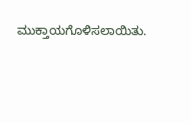ಮುಕ್ತಾಯಗೊಳಿಸಲಾಯಿತು.